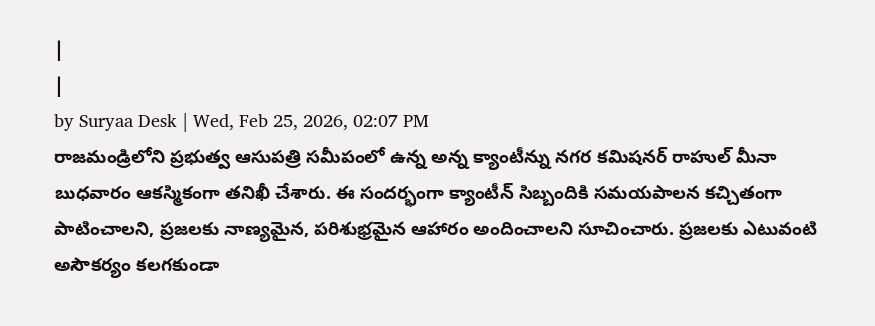|
|
by Suryaa Desk | Wed, Feb 25, 2026, 02:07 PM
రాజమండ్రిలోని ప్రభుత్వ ఆసుపత్రి సమీపంలో ఉన్న అన్న క్యాంటీన్ను నగర కమిషనర్ రాహుల్ మీనా బుధవారం ఆకస్మికంగా తనిఖీ చేశారు. ఈ సందర్భంగా క్యాంటీన్ సిబ్బందికి సమయపాలన కచ్చితంగా పాటించాలని, ప్రజలకు నాణ్యమైన, పరిశుభ్రమైన ఆహారం అందించాలని సూచించారు. ప్రజలకు ఎటువంటి అసౌకర్యం కలగకుండా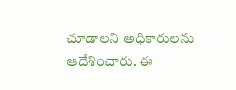చూడాలని అధికారులను ఆదేశించారు. ఈ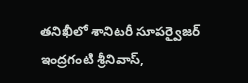తనిఖీలో శానిటరీ సూపర్వైజర్ ఇంద్రగంటి శ్రీనివాస్,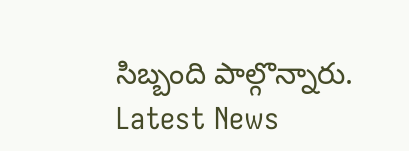సిబ్బంది పాల్గొన్నారు.
Latest News